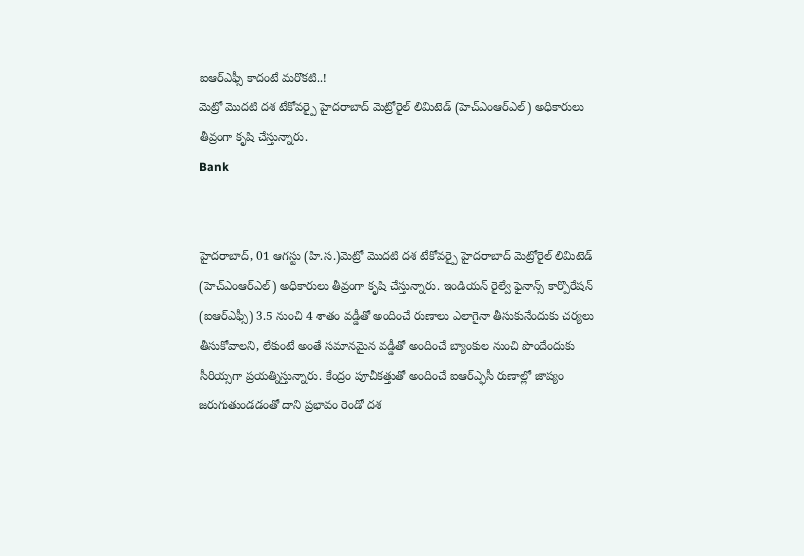ఐఆర్ఎఫ్సీ కాదంటే మరొకటి..!
మెట్రో మొదటి దశ టేకోవర్పై హైదరాబాద్ మెట్రోరైల్ లిమిటెడ్ (హెచ్ఎంఆర్ఎల్) అధికారులు తీవ్రంగా కృషి చేస్తున్నారు.
Bank


హైదరాబాద్, 01 ఆగస్టు (హి.స.)మెట్రో మొదటి దశ టేకోవర్పై హైదరాబాద్ మెట్రోరైల్ లిమిటెడ్ (హెచ్ఎంఆర్ఎల్) అధికారులు తీవ్రంగా కృషి చేస్తున్నారు. ఇండియన్ రైల్వే ఫైనాన్స్ కార్పొరేషన్ (ఐఆర్ఎఫ్సీ) 3.5 నుంచి 4 శాతం వడ్డీతో అందించే రుణాలు ఎలాగైనా తీసుకునేందుకు చర్యలు తీసుకోవాలని, లేకుంటే అంతే సమానమైన వడ్డీతో అందించే బ్యాంకుల నుంచి పొందేందుకు సీరియ్సగా ప్రయత్నిస్తున్నారు. కేంద్రం పూచీకత్తుతో అందించే ఐఆర్ఎ్ఫసీ రుణాల్లో జాప్యం జరుగుతుండడంతో దాని ప్రభావం రెండో దశ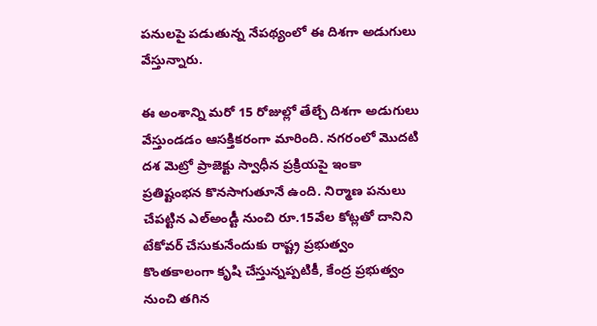పనులపై పడుతున్న నేపథ్యంలో ఈ దిశగా అడుగులు వేస్తున్నారు.

ఈ అంశాన్ని మరో 15 రోజుల్లో తేల్చే దిశగా అడుగులు వేస్తుండడం ఆసక్తికరంగా మారింది. నగరంలో మొదటి దశ మెట్రో ప్రాజెక్టు స్వాధీన ప్రక్రియపై ఇంకా ప్రతిష్టంభన కొనసాగుతూనే ఉంది. నిర్మాణ పనులు చేపట్టిన ఎల్అండ్టీ నుంచి రూ.15వేల కోట్లతో దానిని టేకోవర్ చేసుకునేందుకు రాష్ట్ర ప్రభుత్వం కొంతకాలంగా కృషి చేస్తున్నప్పటికీ, కేంద్ర ప్రభుత్వం నుంచి తగిన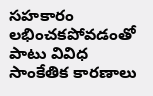సహకారం లభించకపోవడంతో పాటు వివిధ సాంకేతిక కారణాలు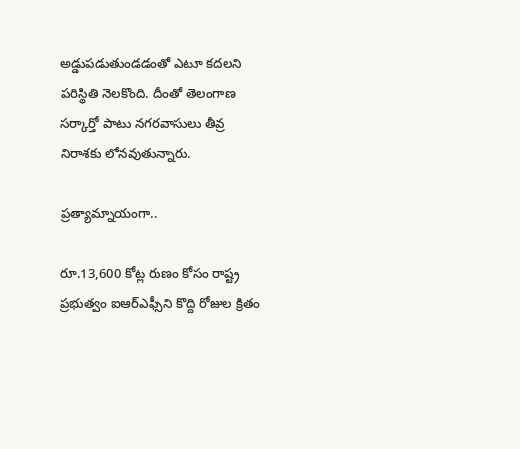అడ్డుపడుతుండడంతో ఎటూ కదలని పరిస్థితి నెలకొంది. దీంతో తెలంగాణ సర్కార్తో పాటు నగరవాసులు తీవ్ర నిరాశకు లోనవుతున్నారు.

ప్రత్యామ్నాయంగా..

రూ.13,600 కోట్ల రుణం కోసం రాష్ట్ర ప్రభుత్వం ఐఆర్ఎఫ్సీని కొద్ది రోజుల క్రితం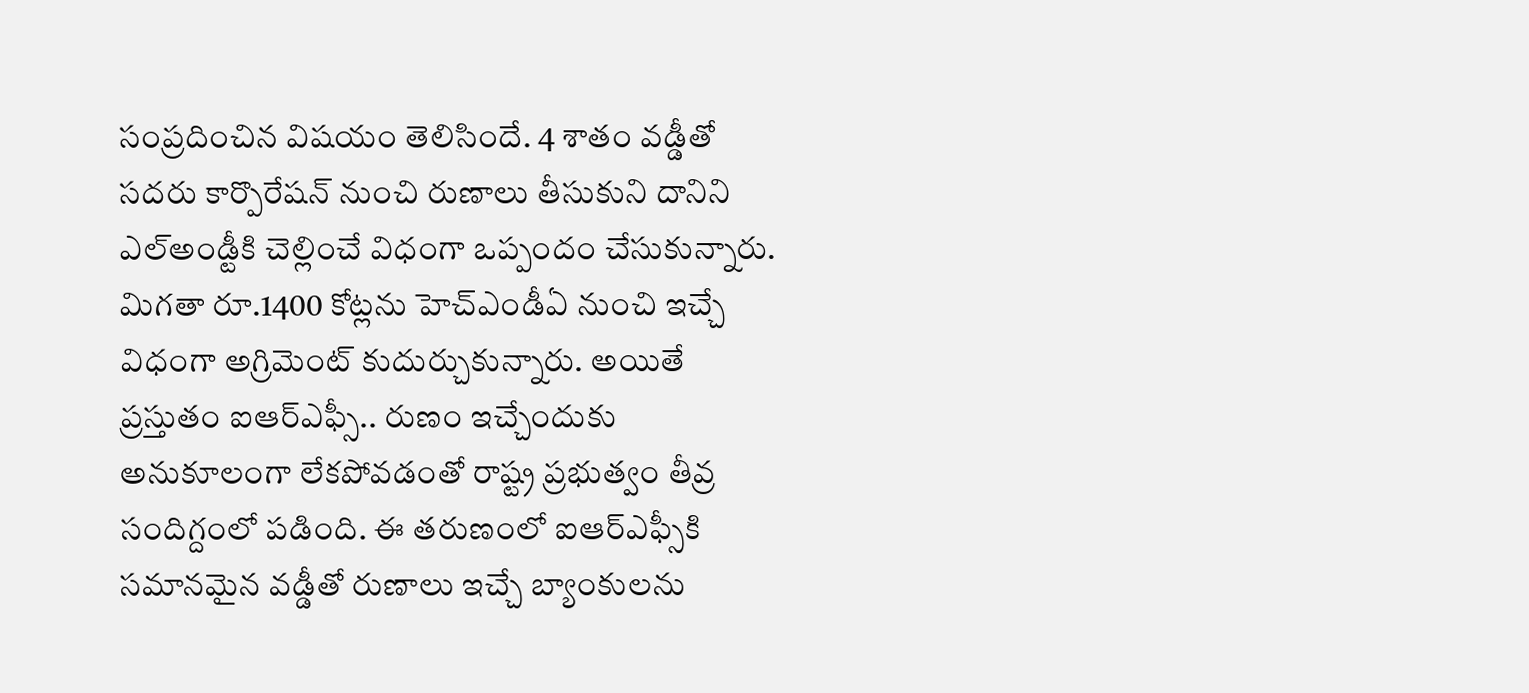సంప్రదించిన విషయం తెలిసిందే. 4 శాతం వడ్డీతో సదరు కార్పొరేషన్ నుంచి రుణాలు తీసుకుని దానిని ఎల్అండ్టీకి చెల్లించే విధంగా ఒప్పందం చేసుకున్నారు. మిగతా రూ.1400 కోట్లను హెచ్ఎండీఏ నుంచి ఇచ్చే విధంగా అగ్రిమెంట్ కుదుర్చుకున్నారు. అయితే ప్రస్తుతం ఐఆర్ఎఫ్సీ.. రుణం ఇచ్చేందుకు అనుకూలంగా లేకపోవడంతో రాష్ట్ర ప్రభుత్వం తీవ్ర సందిగ్దంలో పడింది. ఈ తరుణంలో ఐఆర్ఎఫ్సీకి సమానమైన వడ్డీతో రుణాలు ఇచ్చే బ్యాంకులను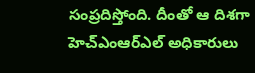సంప్రదిస్తోంది. దీంతో ఆ దిశగా హెచ్ఎంఆర్ఎల్ అధికారులు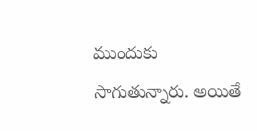ముందుకు సాగుతున్నారు. అయితే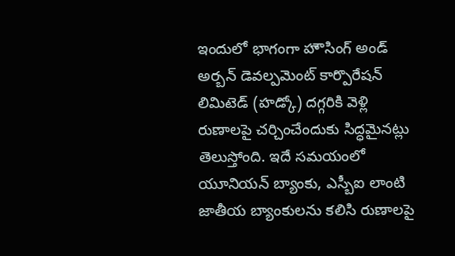ఇందులో భాగంగా హౌసింగ్ అండ్ అర్బన్ డెవల్పమెంట్ కార్పొరేషన్ లిమిటెడ్ (హడ్కో) దగ్గరికి వెళ్లి రుణాలపై చర్చించేందుకు సిద్ధమైనట్లు తెలుస్తోంది. ఇదే సమయంలో యూనియన్ బ్యాంకు, ఎస్బీఐ లాంటి జాతీయ బ్యాంకులను కలిసి రుణాలపై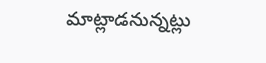మాట్లాడనున్నట్లు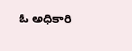ఓ అధికారి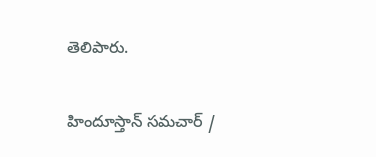తెలిపారు.

హిందూస్తాన్ సమచార్ /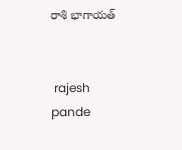రాశి భాగాయత్


 rajesh pande